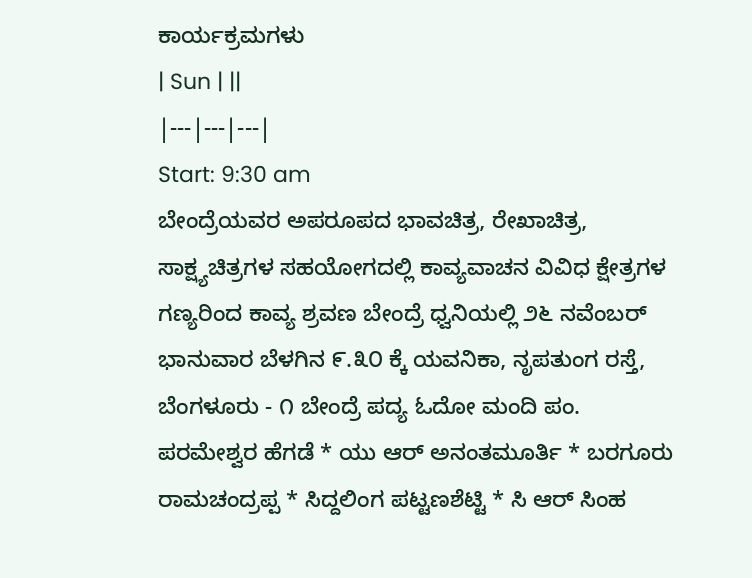ಕಾರ್ಯಕ್ರಮಗಳು
| Sun | ||
|---|---|---|
Start: 9:30 am
ಬೇಂದ್ರೆಯವರ ಅಪರೂಪದ ಭಾವಚಿತ್ರ, ರೇಖಾಚಿತ್ರ, ಸಾಕ್ಷ್ಯಚಿತ್ರಗಳ ಸಹಯೋಗದಲ್ಲಿ ಕಾವ್ಯವಾಚನ ವಿವಿಧ ಕ್ಷೇತ್ರಗಳ ಗಣ್ಯರಿಂದ ಕಾವ್ಯ ಶ್ರವಣ ಬೇಂದ್ರೆ ಧ್ವನಿಯಲ್ಲಿ ೨೬ ನವೆಂಬರ್ ಭಾನುವಾರ ಬೆಳಗಿನ ೯.೩೦ ಕ್ಕೆ ಯವನಿಕಾ, ನೃಪತುಂಗ ರಸ್ತೆ, ಬೆಂಗಳೂರು - ೧ ಬೇಂದ್ರೆ ಪದ್ಯ ಓದೋ ಮಂದಿ ಪಂ. ಪರಮೇಶ್ವರ ಹೆಗಡೆ * ಯು ಆರ್ ಅನಂತಮೂರ್ತಿ * ಬರಗೂರು ರಾಮಚಂದ್ರಪ್ಪ * ಸಿದ್ದಲಿಂಗ ಪಟ್ಟಣಶೆಟ್ಟಿ * ಸಿ ಆರ್ ಸಿಂಹ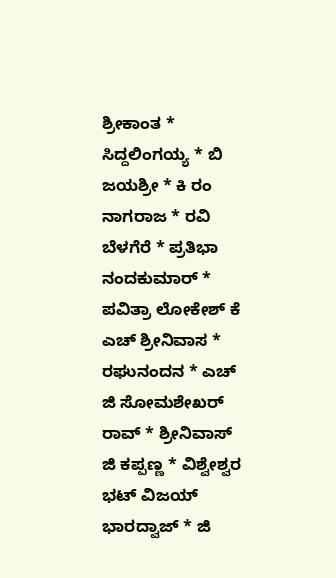ಶ್ರೀಕಾಂತ * ಸಿದ್ದಲಿಂಗಯ್ಯ * ಬಿ ಜಯಶ್ರೀ * ಕಿ ರಂ ನಾಗರಾಜ * ರವಿ ಬೆಳಗೆರೆ * ಪ್ರತಿಭಾ ನಂದಕುಮಾರ್ * ಪವಿತ್ರಾ ಲೋಕೇಶ್ ಕೆ ಎಚ್ ಶ್ರೀನಿವಾಸ * ರಘುನಂದನ * ಎಚ್ ಜಿ ಸೋಮಶೇಖರ್ ರಾವ್ * ಶ್ರೀನಿವಾಸ್ ಜಿ ಕಪ್ಪಣ್ಣ * ವಿಶ್ವೇಶ್ವರ ಭಟ್ ವಿಜಯ್ ಭಾರದ್ವಾಜ್ * ಜಿ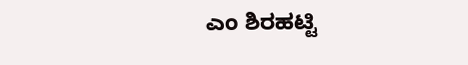ಎಂ ಶಿರಹಟ್ಟಿ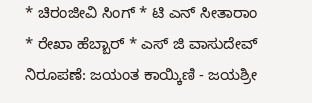* ಚಿರಂಜೀವಿ ಸಿಂಗ್ * ಟಿ ಎನ್ ಸೀತಾರಾಂ * ರೇಖಾ ಹೆಬ್ಬಾರ್ * ಎಸ್ ಜಿ ವಾಸುದೇವ್ ನಿರೂಪಣೆ: ಜಯಂತ ಕಾಯ್ಕಿಣಿ - ಜಯಶ್ರೀ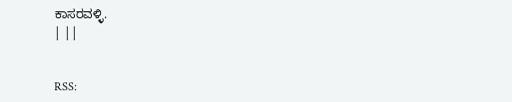ಕಾಸರವಳ್ಳಿ.
| ||


RSS: